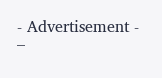- Advertisement -
–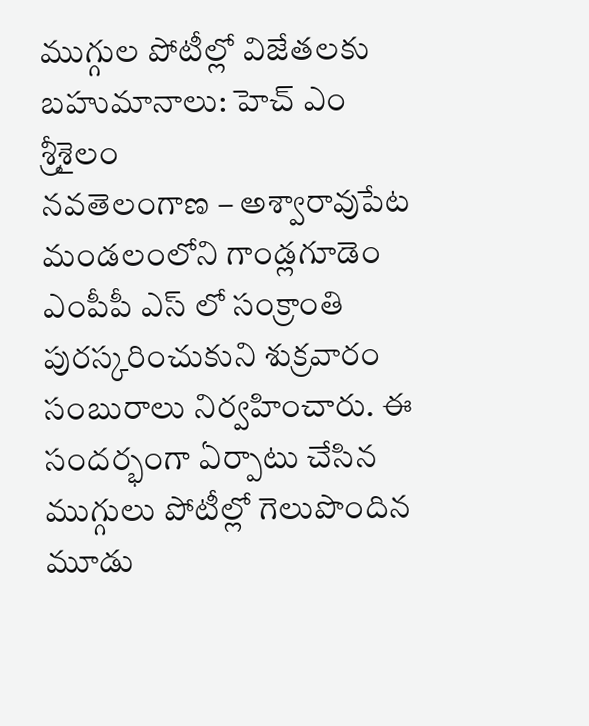ముగ్గుల పోటీల్లో విజేతలకు బహుమానాలు: హెచ్ ఎం శ్రీశైలం
నవతెలంగాణ – అశ్వారావుపేట
మండలంలోని గాండ్లగూడెం ఎంపీపీ ఎస్ లో సంక్రాంతి పురస్కరించుకుని శుక్రవారం సంబురాలు నిర్వహించారు. ఈ సందర్భంగా ఏర్పాటు చేసిన ముగ్గులు పోటీల్లో గెలుపొందిన మూడు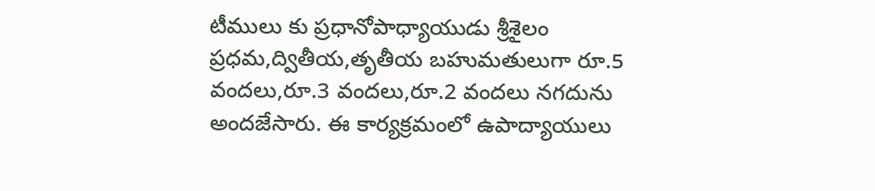టీములు కు ప్రధానోపాధ్యాయుడు శ్రీశైలం ప్రధమ,ద్వితీయ,తృతీయ బహుమతులుగా రూ.5 వందలు,రూ.3 వందలు,రూ.2 వందలు నగదును అందజేసారు. ఈ కార్యక్రమంలో ఉపాద్యాయులు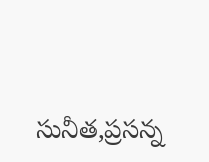సునీత,ప్రసన్న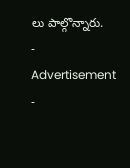లు పాల్గొన్నారు.
- Advertisement -